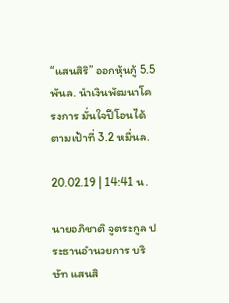“แสนสิริ” ออกหุ้นกู้ 5.5พันล. นำเงินพัฒนาโครงการ มั่นใจปีโอนได้ตามเป้าที่ 3.2 หมื่นล.

20.02.19 | 14:41 น.

นายอภิชาติ จูตระกูล ประธานอำนวยการ บริษัท แสนสิ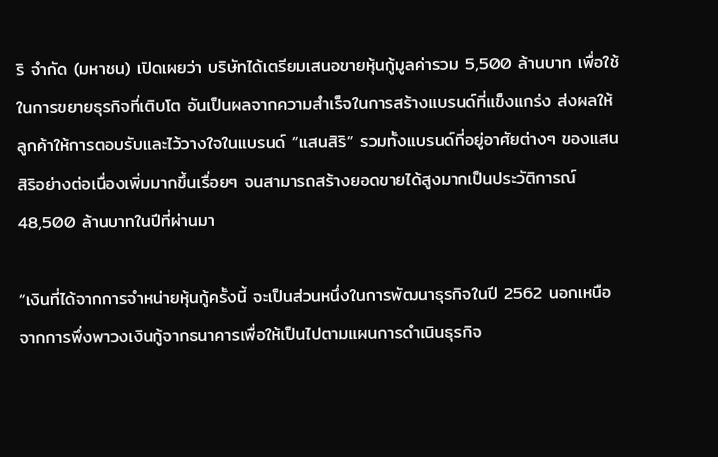ริ จำกัด (มหาชน) เปิดเผยว่า บริษัทได้เตรียมเสนอขายหุ้นกู้มูลค่ารวม 5,500 ล้านบาท เพื่อใช้ในการขยายธุรกิจที่เติบโต อันเป็นผลจากความสำเร็จในการสร้างแบรนด์ที่แข็งแกร่ง ส่งผลให้ลูกค้าให้การตอบรับและไว้วางใจในแบรนด์ “แสนสิริ” รวมทั้งแบรนด์ที่อยู่อาศัยต่างๆ ของแสนสิริอย่างต่อเนื่องเพิ่มมากขึ้นเรื่อยๆ จนสามารถสร้างยอดขายได้สูงมากเป็นประวัติการณ์ 48,500 ล้านบาทในปีที่ผ่านมา

“เงินที่ได้จากการจำหน่ายหุ้นกู้ครั้งนี้ จะเป็นส่วนหนึ่งในการพัฒนาธุรกิจในปี 2562 นอกเหนือจากการพึ่งพาวงเงินกู้จากธนาคารเพื่อให้เป็นไปตามแผนการดำเนินธุรกิจ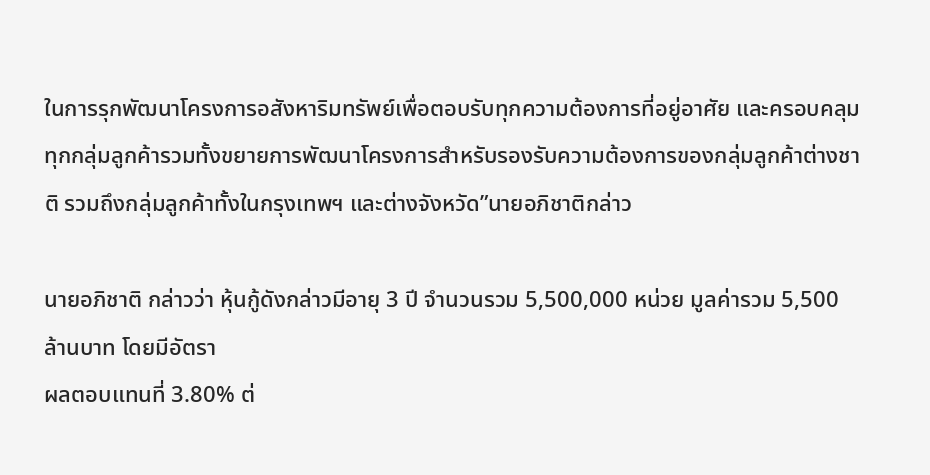ในการรุกพัฒนาโครงการอสังหาริมทรัพย์เพื่อตอบรับทุกความต้องการที่อยู่อาศัย และครอบคลุมทุกกลุ่มลูกค้ารวมทั้งขยายการพัฒนาโครงการสำหรับรองรับความต้องการของกลุ่มลูกค้าต่างชาติ รวมถึงกลุ่มลูกค้าทั้งในกรุงเทพฯ และต่างจังหวัด”นายอภิชาติกล่าว

นายอภิชาติ กล่าวว่า หุ้นกู้ดังกล่าวมีอายุ 3 ปี จำนวนรวม 5,500,000 หน่วย มูลค่ารวม 5,500 ล้านบาท โดยมีอัตรา
ผลตอบแทนที่ 3.80% ต่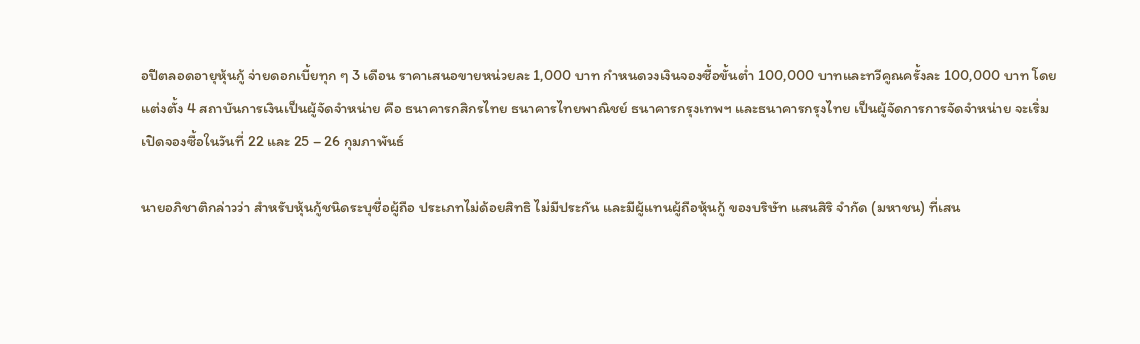อปีตลอดอายุหุ้นกู้ จ่ายดอกเบี้ยทุก ๆ 3 เดือน ราคาเสนอขายหน่วยละ 1,000 บาท กำหนดวงเงินจองซื้อขั้นต่ำ 100,000 บาทและทวีคูณครั้งละ 100,000 บาท โดยแต่งตั้ง 4 สถาบันการเงินเป็นผู้จัดจำหน่าย คือ ธนาคารกสิกรไทย ธนาคารไทยพาณิชย์ ธนาคารกรุงเทพฯ และธนาคารกรุงไทย เป็นผู้จัดการการจัดจำหน่าย จะเริ่มเปิดจองซื้อในวันที่ 22 และ 25 – 26 กุมภาพันธ์

นายอภิชาติกล่าวว่า สำหรับหุ้นกู้ชนิดระบุชื่อผู้ถือ ประเภทไม่ด้อยสิทธิ ไม่มีประกัน และมีผู้แทนผู้ถือหุ้นกู้ ของบริษัท แสนสิริ จำกัด (มหาชน) ที่เสน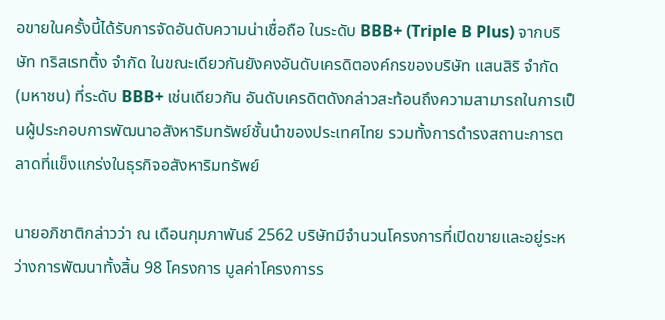อขายในครั้งนี้ได้รับการจัดอันดับความน่าเชื่อถือ ในระดับ BBB+ (Triple B Plus) จากบริษัท ทริสเรทติ้ง จำกัด ในขณะเดียวกันยังคงอันดับเครดิตองค์กรของบริษัท แสนสิริ จำกัด (มหาชน) ที่ระดับ BBB+ เช่นเดียวกัน อันดับเครดิตดังกล่าวสะท้อนถึงความสามารถในการเป็นผู้ประกอบการพัฒนาอสังหาริมทรัพย์ชั้นนำของประเทศไทย รวมทั้งการดำรงสถานะการตลาดที่แข็งแกร่งในธุรกิจอสังหาริมทรัพย์

นายอภิชาติกล่าวว่า ณ เดือนกุมภาพันธ์ 2562 บริษัทมีจำนวนโครงการที่เปิดขายและอยู่ระหว่างการพัฒนาทั้งสิ้น 98 โครงการ มูลค่าโครงการร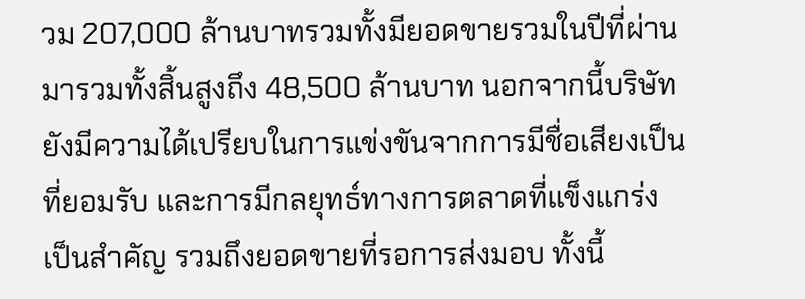วม 207,000 ล้านบาทรวมทั้งมียอดขายรวมในปีที่ผ่านมารวมทั้งสิ้นสูงถึง 48,500 ล้านบาท นอกจากนี้บริษัทยังมีความได้เปรียบในการแข่งขันจากการมีชื่อเสียงเป็นที่ยอมรับ และการมีกลยุทธ์ทางการตลาดที่แข็งแกร่งเป็นสำคัญ รวมถึงยอดขายที่รอการส่งมอบ ทั้งนี้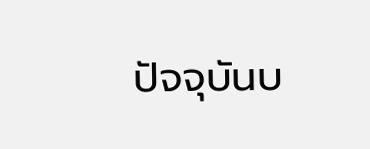ปัจจุบันบ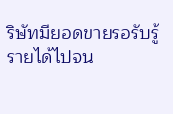ริษัทมียอดขายรอรับรู้รายได้ไปจน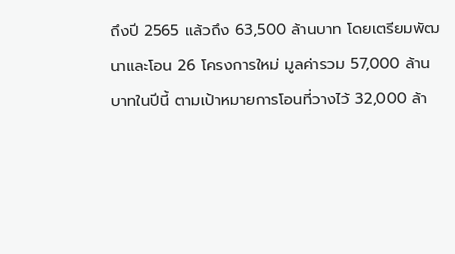ถึงปี 2565 แล้วถึง 63,500 ล้านบาท โดยเตรียมพัฒนาและโอน 26 โครงการใหม่ มูลค่ารวม 57,000 ล้านบาทในปีนี้ ตามเป้าหมายการโอนที่วางไว้ 32,000 ล้า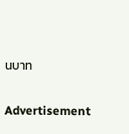นบาท

Advertisement